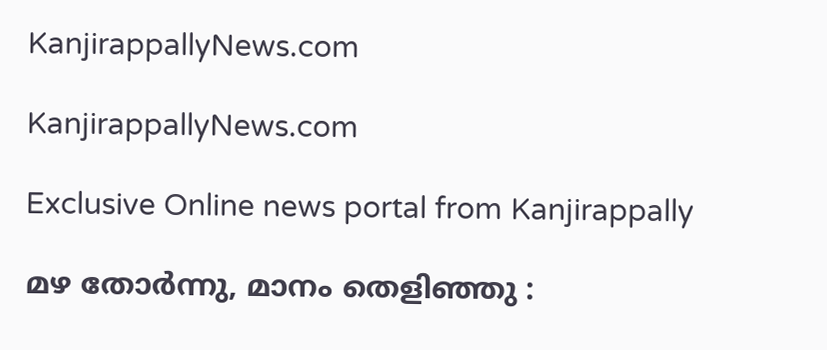KanjirappallyNews.com

KanjirappallyNews.com

Exclusive Online news portal from Kanjirappally

മഴ തോർന്നു, മാനം തെളിഞ്ഞു :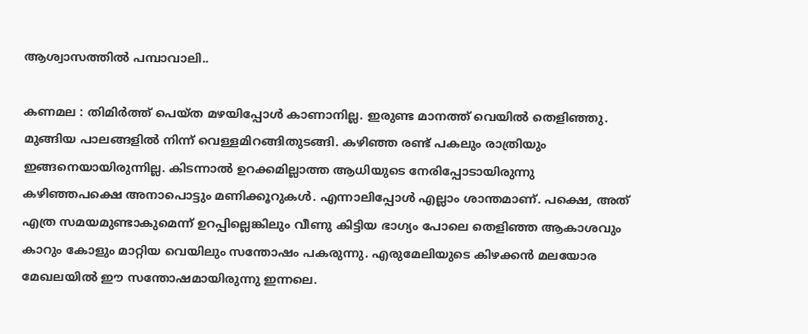ആശ്വാസത്തിൽ പമ്പാവാലി..

കണമല : തിമിർത്ത് പെയ്ത മഴയിപ്പോൾ കാണാനില്ല. ഇരുണ്ട മാനത്ത് വെയിൽ തെളിഞ്ഞു. മുങ്ങിയ പാലങ്ങളിൽ നിന്ന് വെള്ളമിറങ്ങിതുടങ്ങി. കഴിഞ്ഞ രണ്ട് പകലും രാത്രിയും ഇങ്ങനെയായിരുന്നില്ല. കിടന്നാൽ ഉറക്കമില്ലാത്ത ആധിയുടെ നേരിപ്പോടായിരുന്നു കഴിഞ്ഞപക്ഷെ അനാപൊട്ടും മണിക്കൂറുകൾ. എന്നാലിപ്പോൾ എല്ലാം ശാന്തമാണ്. പക്ഷെ, അത് എത്ര സമയമുണ്ടാകുമെന്ന് ഉറപ്പില്ലെങ്കിലും വീണു കിട്ടിയ ഭാഗ്യം പോലെ തെളിഞ്ഞ ആകാശവും കാറും കോളും മാറ്റിയ വെയിലും സന്തോഷം പകരുന്നു. എരുമേലിയുടെ കിഴക്കൻ മലയോര മേഖലയിൽ ഈ സന്തോഷമായിരുന്നു ഇന്നലെ.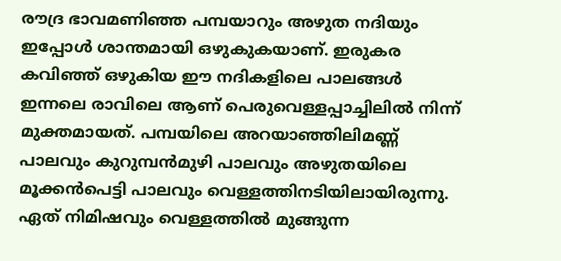രൗദ്ര ഭാവമണിഞ്ഞ പമ്പയാറും അഴുത നദിയും ഇപ്പോൾ ശാന്തമായി ഒഴുകുകയാണ്. ഇരുകര കവിഞ്ഞ് ഒഴുകിയ ഈ നദികളിലെ പാലങ്ങൾ ഇന്നലെ രാവിലെ ആണ് പെരുവെള്ളപ്പാച്ചിലിൽ നിന്ന് മുക്തമായത്. പമ്പയിലെ അറയാഞ്ഞിലിമണ്ണ് പാലവും കുറുമ്പൻമുഴി പാലവും അഴുതയിലെ മൂക്കൻപെട്ടി പാലവും വെള്ളത്തിനടിയിലായിരുന്നു. ഏത് നിമിഷവും വെള്ളത്തിൽ മുങ്ങുന്ന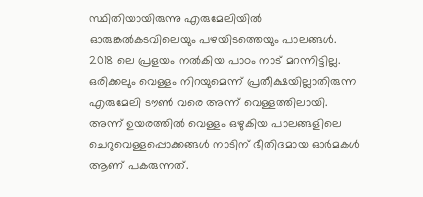സ്ഥിതിയായിരുന്നു എരുമേലിയിൽ ഓരുങ്കൽകടവിലെയും പഴയിടത്തെയും പാലങ്ങൾ. 2018 ലെ പ്രളയം നൽകിയ പാഠം നാട് മറന്നിട്ടില്ല. ഒരിക്കലും വെള്ളം നിറയുമെന്ന് പ്രതീക്ഷയില്ലാതിരുന്ന എരുമേലി ടൗൺ വരെ അന്ന് വെള്ളത്തിലായി. അന്ന് ഉയരത്തിൽ വെള്ളം ഒഴുകിയ പാലങ്ങളിലെ ചെറുവെള്ളപ്പൊക്കങ്ങൾ നാടിന് ഭീതിദമായ ഓർമകൾ ആണ് പകരുന്നത്.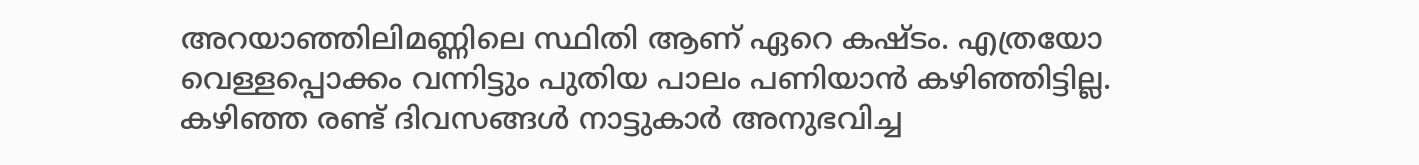അറയാഞ്ഞിലിമണ്ണിലെ സ്ഥിതി ആണ് ഏറെ കഷ്ടം. എത്രയോ വെള്ളപ്പൊക്കം വന്നിട്ടും പുതിയ പാലം പണിയാൻ കഴിഞ്ഞിട്ടില്ല. കഴിഞ്ഞ രണ്ട് ദിവസങ്ങൾ നാട്ടുകാർ അനുഭവിച്ച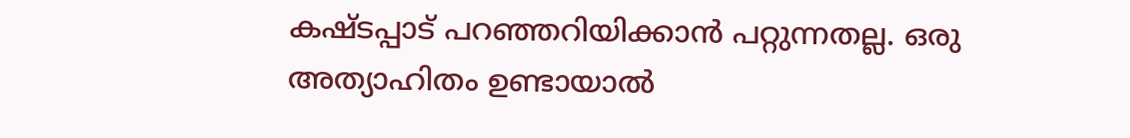കഷ്‌ടപ്പാട് പറഞ്ഞറിയിക്കാൻ പറ്റുന്നതല്ല. ഒരു അത്യാഹിതം ഉണ്ടായാൽ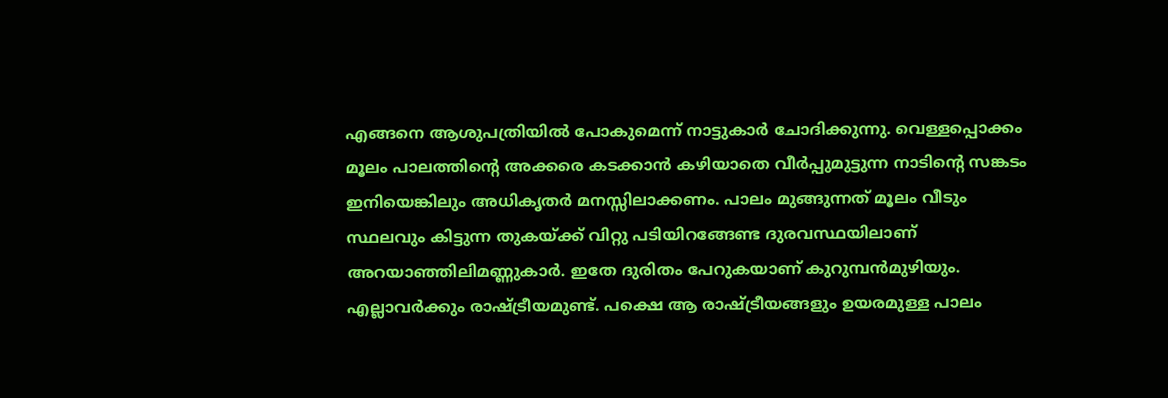എങ്ങനെ ആശുപത്രിയിൽ പോകുമെന്ന് നാട്ടുകാർ ചോദിക്കുന്നു. വെള്ളപ്പൊക്കം മൂലം പാലത്തിന്റെ അക്കരെ കടക്കാൻ കഴിയാതെ വീർപ്പുമുട്ടുന്ന നാടിന്റെ സങ്കടം ഇനിയെങ്കിലും അധികൃതർ മനസ്സിലാക്കണം. പാലം മുങ്ങുന്നത് മൂലം വീടും സ്ഥലവും കിട്ടുന്ന തുകയ്ക്ക് വിറ്റു പടിയിറങ്ങേണ്ട ദുരവസ്ഥയിലാണ് അറയാഞ്ഞിലിമണ്ണുകാർ. ഇതേ ദുരിതം പേറുകയാണ് കുറുമ്പൻമുഴിയും. എല്ലാവർക്കും രാഷ്ട്രീയമുണ്ട്. പക്ഷെ ആ രാഷ്ട്രീയങ്ങളും ഉയരമുള്ള പാലം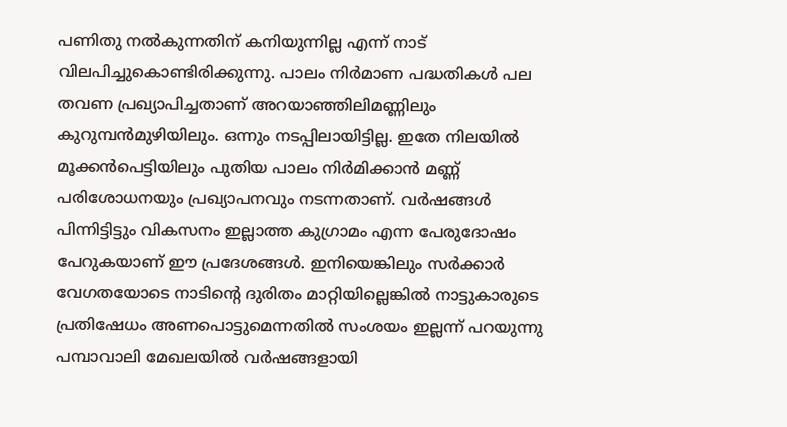പണിതു നൽകുന്നതിന് കനിയുന്നില്ല എന്ന് നാട് വിലപിച്ചുകൊണ്ടിരിക്കുന്നു. പാലം നിർമാണ പദ്ധതികൾ പല തവണ പ്രഖ്യാപിച്ചതാണ് അറയാഞ്ഞിലിമണ്ണിലും കുറുമ്പൻമുഴിയിലും. ഒന്നും നടപ്പിലായിട്ടില്ല. ഇതേ നിലയിൽ മൂക്കൻപെട്ടിയിലും പുതിയ പാലം നിർമിക്കാൻ മണ്ണ് പരിശോധനയും പ്രഖ്യാപനവും നടന്നതാണ്. വർഷങ്ങൾ പിന്നിട്ടിട്ടും വികസനം ഇല്ലാത്ത കുഗ്രാമം എന്ന പേരുദോഷം പേറുകയാണ് ഈ പ്രദേശങ്ങൾ. ഇനിയെങ്കിലും സർക്കാർ വേഗതയോടെ നാടിന്റെ ദുരിതം മാറ്റിയില്ലെങ്കിൽ നാട്ടുകാരുടെ പ്രതിഷേധം അണപൊട്ടുമെന്നതിൽ സംശയം ഇല്ലന്ന് പറയുന്നു പമ്പാവാലി മേഖലയിൽ വർഷങ്ങളായി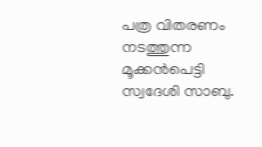പത്ര വിതരണം നടത്തുന്ന മൂക്കൻപെട്ടി സ്വദേശി സാബു.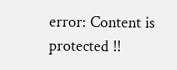error: Content is protected !!